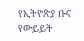የኢትዮጵያ ቡና የውይይት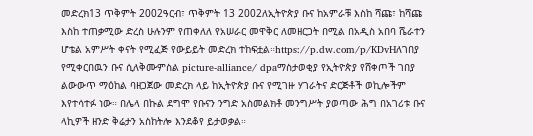መድረክ13 ጥቅምት 2002ዓርብ፣ ጥቅምት 13 2002ለኢትዮጵያ ቡና ከአምራቹ እስከ ሻጩ፣ ከሻጩ እስከ ተጠቃሚው ድረስ ሁሉንም የጠቀለለ የአሠራር መዋቅር ለመዘርጋት በሚል በአዲስ አበባ ሼራተን ሆቴል አምሥት ቀናት የሚፈጅ የውይይት መድረክ ተከፍቷል።https://p.dw.com/p/KDvHለገበያ የሚቀርበዉን ቡና ሲለቅሙምስል picture-alliance/ dpaማስታወቂያ የኢትዮጵያ የሸቀጦች ገበያ ልውውጥ ማዕከል ባዘጋጀው መድረክ ላይ ከኢትዮጵያ ቡና የሚገዙ ሃገራትና ድርጅቶች ወኪሎችም እየተሳተፉ ነው። በሌላ በኩል ደግሞ የቡናን ንግድ አስመልክቶ መንግሥት ያወጣው ሕግ በአገሪቱ ቡና ላኪዎች ዘንድ ቅሬታን አስከትሎ እንደቆየ ይታወቃል።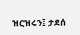ዝርዝሩን፤ ታደሰ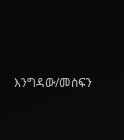እንግዳው/መስፍን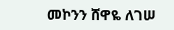መኮንን ሸዋዬ ለገሠ